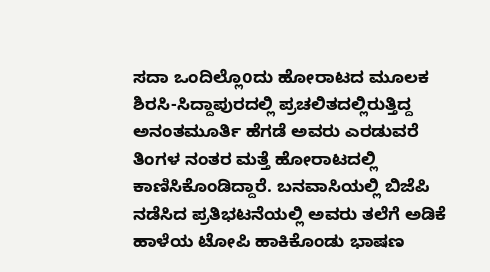ಸದಾ ಒಂದಿಲ್ಲೊoದು ಹೋರಾಟದ ಮೂಲಕ ಶಿರಸಿ-ಸಿದ್ದಾಪುರದಲ್ಲಿ ಪ್ರಚಲಿತದಲ್ಲಿರುತ್ತಿದ್ದ ಅನಂತಮೂರ್ತಿ ಹೆಗಡೆ ಅವರು ಎರಡುವರೆ ತಿಂಗಳ ನಂತರ ಮತ್ತೆ ಹೋರಾಟದಲ್ಲಿ ಕಾಣಿಸಿಕೊಂಡಿದ್ದಾರೆ. ಬನವಾಸಿಯಲ್ಲಿ ಬಿಜೆಪಿ ನಡೆಸಿದ ಪ್ರತಿಭಟನೆಯಲ್ಲಿ ಅವರು ತಲೆಗೆ ಅಡಿಕೆ ಹಾಳೆಯ ಟೋಪಿ ಹಾಕಿಕೊಂಡು ಭಾಷಣ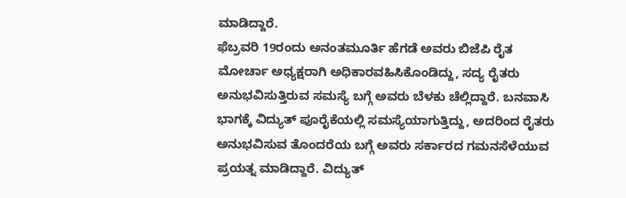ಮಾಡಿದ್ದಾರೆ.
ಫೆಬ್ರವರಿ 19ರಂದು ಅನಂತಮೂರ್ತಿ ಹೆಗಡೆ ಅವರು ಬಿಜೆಪಿ ರೈತ ಮೋರ್ಚಾ ಅಧ್ಯಕ್ಷರಾಗಿ ಅಧಿಕಾರವಹಿಸಿಕೊಂಡಿದ್ದು, ಸದ್ಯ ರೈತರು ಅನುಭವಿಸುತ್ತಿರುವ ಸಮಸ್ಯೆ ಬಗ್ಗೆ ಅವರು ಬೆಳಕು ಚೆಲ್ಲಿದ್ದಾರೆ. ಬನವಾಸಿ ಭಾಗಕ್ಕೆ ವಿದ್ಯುತ್ ಪೂರೈಕೆಯಲ್ಲಿ ಸಮಸ್ಯೆಯಾಗುತ್ತಿದ್ದು, ಅದರಿಂದ ರೈತರು ಅನುಭವಿಸುವ ತೊಂದರೆಯ ಬಗ್ಗೆ ಅವರು ಸರ್ಕಾರದ ಗಮನಸೆಳೆಯುವ ಪ್ರಯತ್ನ ಮಾಡಿದ್ದಾರೆ. ವಿದ್ಯುತ್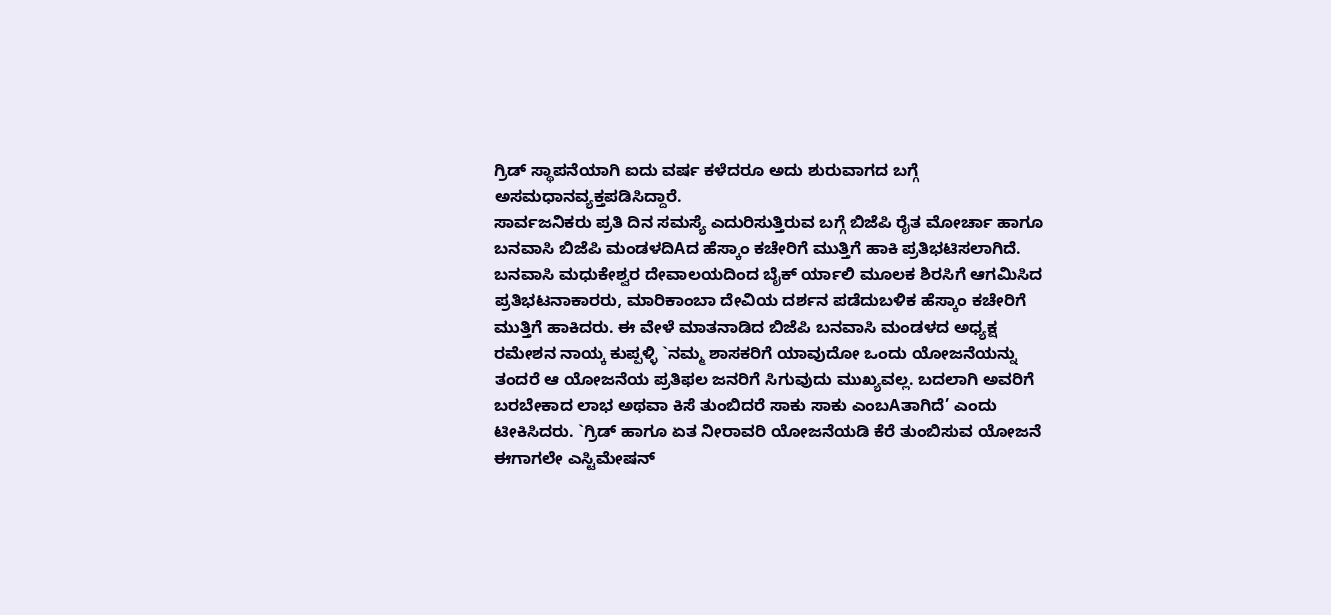ಗ್ರಿಡ್ ಸ್ಥಾಪನೆಯಾಗಿ ಐದು ವರ್ಷ ಕಳೆದರೂ ಅದು ಶುರುವಾಗದ ಬಗ್ಗೆ ಅಸಮಧಾನವ್ಯಕ್ತಪಡಿಸಿದ್ದಾರೆ.
ಸಾರ್ವಜನಿಕರು ಪ್ರತಿ ದಿನ ಸಮಸ್ಯೆ ಎದುರಿಸುತ್ತಿರುವ ಬಗ್ಗೆ ಬಿಜೆಪಿ ರೈತ ಮೋರ್ಚಾ ಹಾಗೂ ಬನವಾಸಿ ಬಿಜೆಪಿ ಮಂಡಳದಿAದ ಹೆಸ್ಕಾಂ ಕಚೇರಿಗೆ ಮುತ್ತಿಗೆ ಹಾಕಿ ಪ್ರತಿಭಟಿಸಲಾಗಿದೆ. ಬನವಾಸಿ ಮಧುಕೇಶ್ವರ ದೇವಾಲಯದಿಂದ ಬೈಕ್ ರ್ಯಾಲಿ ಮೂಲಕ ಶಿರಸಿಗೆ ಆಗಮಿಸಿದ ಪ್ರತಿಭಟನಾಕಾರರು, ಮಾರಿಕಾಂಬಾ ದೇವಿಯ ದರ್ಶನ ಪಡೆದುಬಳಿಕ ಹೆಸ್ಕಾಂ ಕಚೇರಿಗೆ ಮುತ್ತಿಗೆ ಹಾಕಿದರು. ಈ ವೇಳೆ ಮಾತನಾಡಿದ ಬಿಜೆಪಿ ಬನವಾಸಿ ಮಂಡಳದ ಅಧ್ಯಕ್ಷ ರಮೇಶನ ನಾಯ್ಕ ಕುಪ್ಪಳ್ಳಿ `ನಮ್ಮ ಶಾಸಕರಿಗೆ ಯಾವುದೋ ಒಂದು ಯೋಜನೆಯನ್ನು ತಂದರೆ ಆ ಯೋಜನೆಯ ಪ್ರತಿಫಲ ಜನರಿಗೆ ಸಿಗುವುದು ಮುಖ್ಯವಲ್ಲ. ಬದಲಾಗಿ ಅವರಿಗೆ ಬರಬೇಕಾದ ಲಾಭ ಅಥವಾ ಕಿಸೆ ತುಂಬಿದರೆ ಸಾಕು ಸಾಕು ಎಂಬAತಾಗಿದೆ’ ಎಂದು ಟೀಕಿಸಿದರು. `ಗ್ರಿಡ್ ಹಾಗೂ ಏತ ನೀರಾವರಿ ಯೋಜನೆಯಡಿ ಕೆರೆ ತುಂಬಿಸುವ ಯೋಜನೆ ಈಗಾಗಲೇ ಎಸ್ಟಿಮೇಷನ್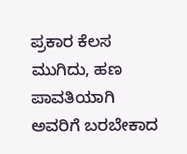ಪ್ರಕಾರ ಕೆಲಸ ಮುಗಿದು, ಹಣ ಪಾವತಿಯಾಗಿ ಅವರಿಗೆ ಬರಬೇಕಾದ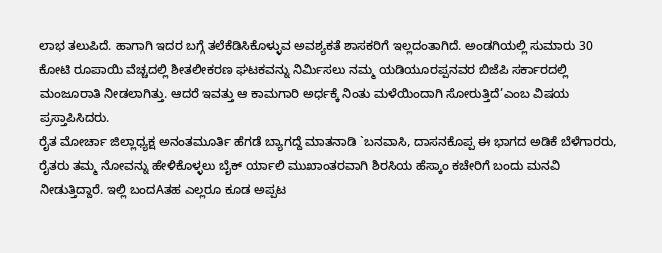ಲಾಭ ತಲುಪಿದೆ. ಹಾಗಾಗಿ ಇದರ ಬಗ್ಗೆ ತಲೆಕೆಡಿಸಿಕೊಳ್ಳುವ ಅವಶ್ಯಕತೆ ಶಾಸಕರಿಗೆ ಇಲ್ಲದಂತಾಗಿದೆ. ಅಂಡಗಿಯಲ್ಲಿ ಸುಮಾರು 30 ಕೋಟಿ ರೂಪಾಯಿ ವೆಚ್ಚದಲ್ಲಿ ಶೀತಲೀಕರಣ ಘಟಕವನ್ನು ನಿರ್ಮಿಸಲು ನಮ್ಮ ಯಡಿಯೂರಪ್ಪನವರ ಬಿಜೆಪಿ ಸರ್ಕಾರದಲ್ಲಿ ಮಂಜೂರಾತಿ ನೀಡಲಾಗಿತ್ತು. ಆದರೆ ಇವತ್ತು ಆ ಕಾಮಗಾರಿ ಅರ್ಧಕ್ಕೆ ನಿಂತು ಮಳೆಯಿಂದಾಗಿ ಸೋರುತ್ತಿದೆ’ಎಂಬ ವಿಷಯ ಪ್ರಸ್ತಾಪಿಸಿದರು.
ರೈತ ಮೋರ್ಚಾ ಜಿಲ್ಲಾಧ್ಯಕ್ಷ ಅನಂತಮೂರ್ತಿ ಹೆಗಡೆ ಬ್ಯಾಗದ್ದೆ ಮಾತನಾಡಿ `ಬನವಾಸಿ, ದಾಸನಕೊಪ್ಪ ಈ ಭಾಗದ ಅಡಿಕೆ ಬೆಳೆಗಾರರು, ರೈತರು ತಮ್ಮ ನೋವನ್ನು ಹೇಳಿಕೊಳ್ಳಲು ಬೈಕ್ ರ್ಯಾಲಿ ಮುಖಾಂತರವಾಗಿ ಶಿರಸಿಯ ಹೆಸ್ಕಾಂ ಕಚೇರಿಗೆ ಬಂದು ಮನವಿ ನೀಡುತ್ತಿದ್ದಾರೆ. ಇಲ್ಲಿ ಬಂದAತಹ ಎಲ್ಲರೂ ಕೂಡ ಅಪ್ಪಟ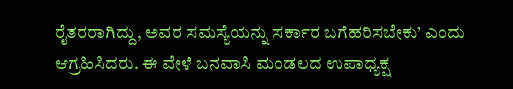ರೈತರರಾಗಿದ್ದು, ಅವರ ಸಮಸ್ಯೆಯನ್ನು ಸರ್ಕಾರ ಬಗೆಹರಿಸಬೇಕು’ ಎಂದು ಆಗ್ರಹಿಸಿದರು. ಈ ವೇಳೆ ಬನವಾಸಿ ಮಂಡಲದ ಉಪಾಧ್ಯಕ್ಷ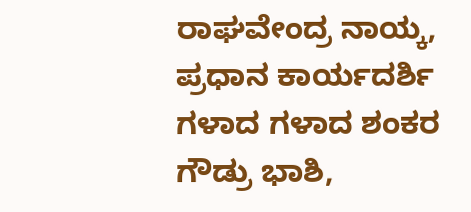ರಾಘವೇಂದ್ರ ನಾಯ್ಕ, ಪ್ರಧಾನ ಕಾರ್ಯದರ್ಶಿ ಗಳಾದ ಗಳಾದ ಶಂಕರ ಗೌಡ್ರು ಭಾಶಿ,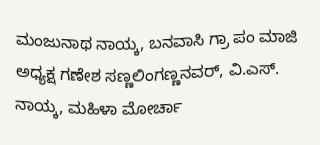ಮಂಜುನಾಥ ನಾಯ್ಕ, ಬನವಾಸಿ ಗ್ರಾ ಪಂ ಮಾಜಿ ಅಧ್ಯಕ್ಷ ಗಣೇಶ ಸಣ್ಣಲಿಂಗಣ್ಣನವರ್, ವಿ.ಎಸ್. ನಾಯ್ಕ, ಮಹಿಳಾ ಮೋರ್ಚಾ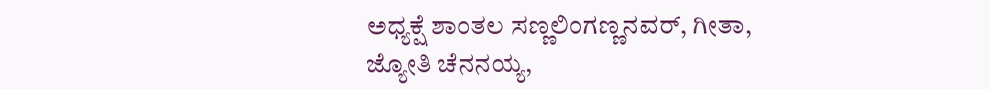ಅಧ್ಯಕ್ಷೆ ಶಾಂತಲ ಸಣ್ಣಲಿಂಗಣ್ಣನವರ್, ಗೀತಾ, ಜ್ಯೋತಿ ಚೆನನಯ್ಯ,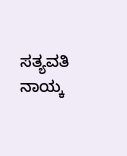ಸತ್ಯವತಿ ನಾಯ್ಕ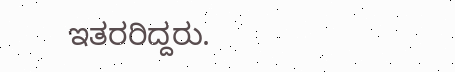ಇತರರಿದ್ದರು.